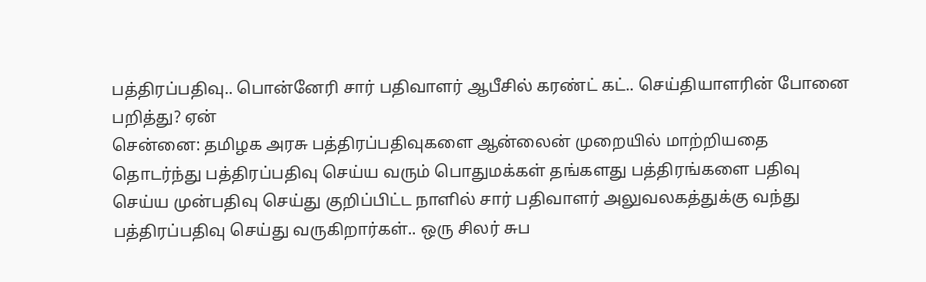பத்திரப்பதிவு.. பொன்னேரி சார் பதிவாளர் ஆபீசில் கரண்ட் கட்.. செய்தியாளரின் போனை பறித்து? ஏன்
சென்னை: தமிழக அரசு பத்திரப்பதிவுகளை ஆன்லைன் முறையில் மாற்றியதை தொடர்ந்து பத்திரப்பதிவு செய்ய வரும் பொதுமக்கள் தங்களது பத்திரங்களை பதிவு செய்ய முன்பதிவு செய்து குறிப்பிட்ட நாளில் சார் பதிவாளர் அலுவலகத்துக்கு வந்து பத்திரப்பதிவு செய்து வருகிறார்கள்.. ஒரு சிலர் சுப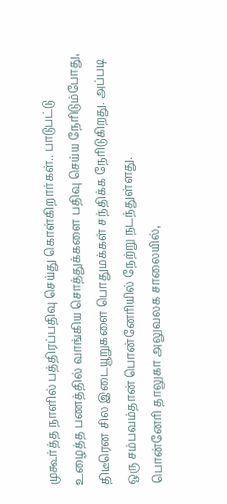முகூர்த்த நாளில் பத்திரப்பதிவு செய்து கொள்கிறார்கள்.. பாடுபட்டு உழைத்த பணத்தில் வாங்கிய சொத்துக்களை பதிவு செய்ய நேரிடும்போது, திடீரென சில இடையூறுகளை பொதுமக்கள் சந்திக்க நேரிடுகிறது. அப்படி ஒரு சம்பவம்தான் பொன்னேரியில் நேற்று நடந்துள்ளது.
பொன்னேரி தாலுகா அலுவலக சாலையில்,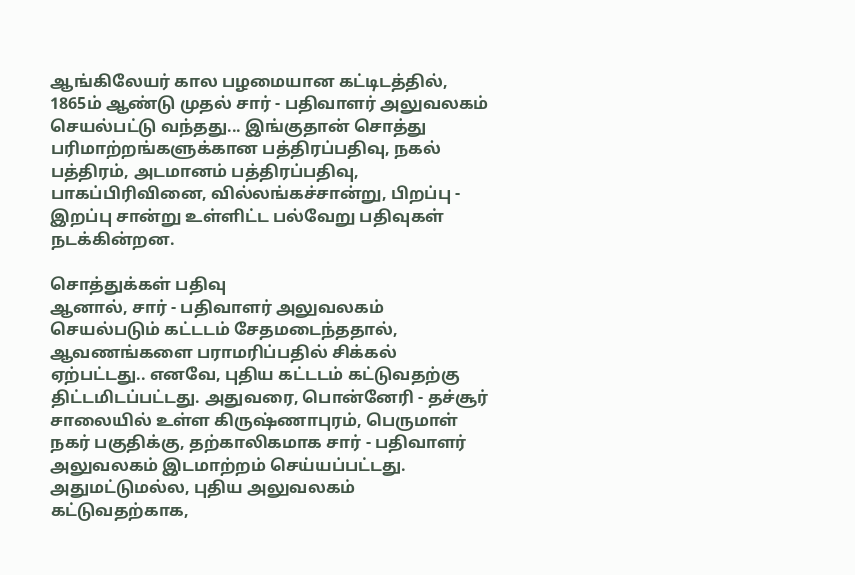ஆங்கிலேயர் கால பழமையான கட்டிடத்தில், 1865ம் ஆண்டு முதல் சார் - பதிவாளர் அலுவலகம் செயல்பட்டு வந்தது... இங்குதான் சொத்து பரிமாற்றங்களுக்கான பத்திரப்பதிவு, நகல் பத்திரம், அடமானம் பத்திரப்பதிவு, பாகப்பிரிவினை, வில்லங்கச்சான்று, பிறப்பு - இறப்பு சான்று உள்ளிட்ட பல்வேறு பதிவுகள் நடக்கின்றன.

சொத்துக்கள் பதிவு
ஆனால், சார் - பதிவாளர் அலுவலகம் செயல்படும் கட்டடம் சேதமடைந்ததால், ஆவணங்களை பராமரிப்பதில் சிக்கல் ஏற்பட்டது.. எனவே, புதிய கட்டடம் கட்டுவதற்கு திட்டமிடப்பட்டது. அதுவரை, பொன்னேரி - தச்சூர் சாலையில் உள்ள கிருஷ்ணாபுரம், பெருமாள் நகர் பகுதிக்கு, தற்காலிகமாக சார் - பதிவாளர் அலுவலகம் இடமாற்றம் செய்யப்பட்டது.
அதுமட்டுமல்ல, புதிய அலுவலகம் கட்டுவதற்காக,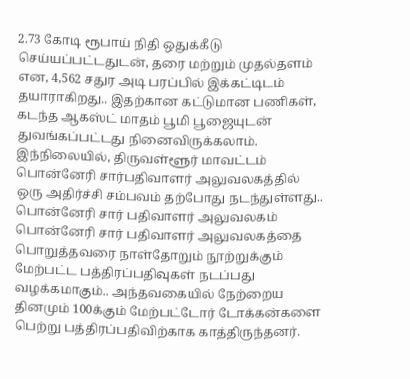2.73 கோடி ரூபாய் நிதி ஒதுக்கீடு செய்யப்பட்டதுடன், தரை மற்றும் முதல்தளம் என, 4,562 சதுர அடி பரப்பில் இக்கட்டிடம் தயாராகிறது.. இதற்கான கட்டுமான பணிகள், கடந்த ஆகஸ்ட் மாதம் பூமி பூஜையுடன் துவங்கப்பட்டது நினைவிருக்கலாம்.
இந்நிலையில், திருவள்ளூர் மாவட்டம் பொன்னேரி சார்பதிவாளர் அலுவலகத்தில் ஒரு அதிர்ச்சி சம்பவம் தற்போது நடந்துள்ளது..
பொன்னேரி சார் பதிவாளர் அலுவலகம்
பொன்னேரி சார் பதிவாளர் அலுவலகத்தை பொறுத்தவரை நாள்தோறும் நூற்றுக்கும் மேற்பட்ட பத்திரப்பதிவுகள் நடப்பது வழக்கமாகும்.. அந்தவகையில் நேற்றைய தினமும் 100க்கும் மேற்பட்டோர் டோக்கன்களை பெற்று பத்திரப்பதிவிற்காக காத்திருந்தனர்.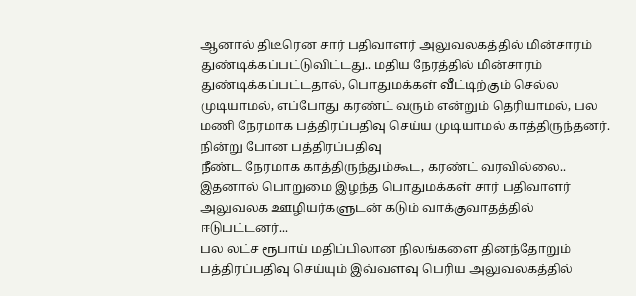ஆனால் திடீரென சார் பதிவாளர் அலுவலகத்தில் மின்சாரம் துண்டிக்கப்பட்டுவிட்டது.. மதிய நேரத்தில் மின்சாரம் துண்டிக்கப்பட்டதால், பொதுமக்கள் வீட்டிற்கும் செல்ல முடியாமல், எப்போது கரண்ட் வரும் என்றும் தெரியாமல், பல மணி நேரமாக பத்திரப்பதிவு செய்ய முடியாமல் காத்திருந்தனர்.
நின்று போன பத்திரப்பதிவு
நீண்ட நேரமாக காத்திருந்தும்கூட, கரண்ட் வரவில்லை.. இதனால் பொறுமை இழந்த பொதுமக்கள் சார் பதிவாளர் அலுவலக ஊழியர்களுடன் கடும் வாக்குவாதத்தில் ஈடுபட்டனர்...
பல லட்ச ரூபாய் மதிப்பிலான நிலங்களை தினந்தோறும் பத்திரப்பதிவு செய்யும் இவ்வளவு பெரிய அலுவலகத்தில்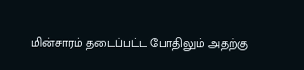மின்சாரம் தடைப்பட்ட போதிலும் அதற்கு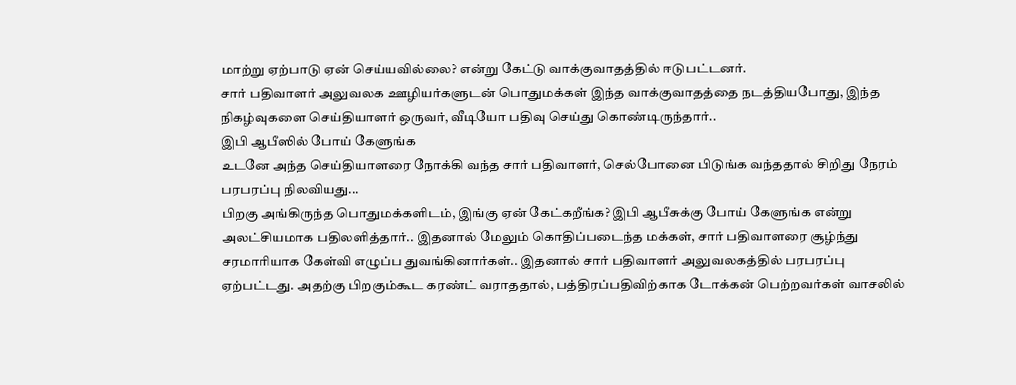மாற்று ஏற்பாடு ஏன் செய்யவில்லை? என்று கேட்டு வாக்குவாதத்தில் ஈடுபட்டனர்.
சார் பதிவாளர் அலுவலக ஊழியர்களுடன் பொதுமக்கள் இந்த வாக்குவாதத்தை நடத்தியபோது, இந்த நிகழ்வுகளை செய்தியாளர் ஒருவர், வீடியோ பதிவு செய்து கொண்டிருந்தார்..
இபி ஆபீஸில் போய் கேளுங்க
உடனே அந்த செய்தியாளரை நோக்கி வந்த சார் பதிவாளர், செல்போனை பிடுங்க வந்ததால் சிறிது நேரம் பரபரப்பு நிலவியது...
பிறகு அங்கிருந்த பொதுமக்களிடம், இங்கு ஏன் கேட்கறீங்க? இபி ஆபீசுக்கு போய் கேளுங்க என்று அலட்சியமாக பதிலளித்தார்.. இதனால் மேலும் கொதிப்படைந்த மக்கள், சார் பதிவாளரை சூழ்ந்து சரமாரியாக கேள்வி எழுப்ப துவங்கினார்கள்.. இதனால் சார் பதிவாளர் அலுவலகத்தில் பரபரப்பு ஏற்பட்டது. அதற்கு பிறகும்கூட கரண்ட் வராததால், பத்திரப்பதிவிற்காக டோக்கன் பெற்றவர்கள் வாசலில்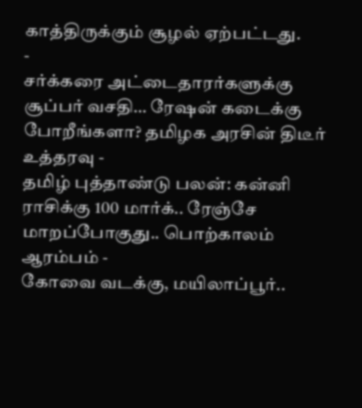காத்திருக்கும் சூழல் ஏற்பட்டது.
-
சர்க்கரை அட்டைதாரர்களுக்கு சூப்பர் வசதி… ரேஷன் கடைக்கு போறீங்களா? தமிழக அரசின் திடீர் உத்தரவு -
தமிழ் புத்தாண்டு பலன்: கன்னி ராசிக்கு 100 மார்க்.. ரேஞ்சே மாறப்போகுது.. பொற்காலம் ஆரம்பம் -
கோவை வடக்கு, மயிலாப்பூர்..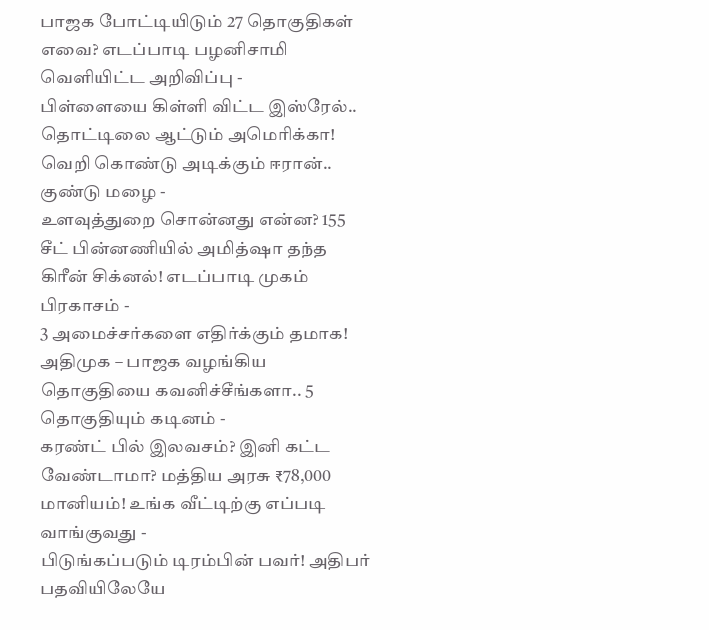பாஜக போட்டியிடும் 27 தொகுதிகள் எவை? எடப்பாடி பழனிசாமி வெளியிட்ட அறிவிப்பு -
பிள்ளையை கிள்ளி விட்ட இஸ்ரேல்.. தொட்டிலை ஆட்டும் அமெரிக்கா! வெறி கொண்டு அடிக்கும் ஈரான்.. குண்டு மழை -
உளவுத்துறை சொன்னது என்ன? 155 சீட் பின்னணியில் அமித்ஷா தந்த கிரீன் சிக்னல்! எடப்பாடி முகம் பிரகாசம் -
3 அமைச்சர்களை எதிர்க்கும் தமாக! அதிமுக – பாஜக வழங்கிய தொகுதியை கவனிச்சீங்களா.. 5 தொகுதியும் கடினம் -
கரண்ட் பில் இலவசம்? இனி கட்ட வேண்டாமா? மத்திய அரசு ₹78,000 மானியம்! உங்க வீட்டிற்கு எப்படி வாங்குவது -
பிடுங்கப்படும் டிரம்பின் பவர்! அதிபர் பதவியிலேயே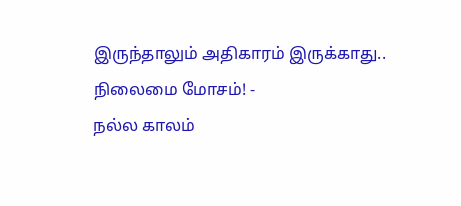இருந்தாலும் அதிகாரம் இருக்காது.. நிலைமை மோசம்! -
நல்ல காலம்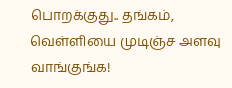பொறக்குது.. தங்கம், வெள்ளியை முடிஞ்ச அளவு வாங்குங்க!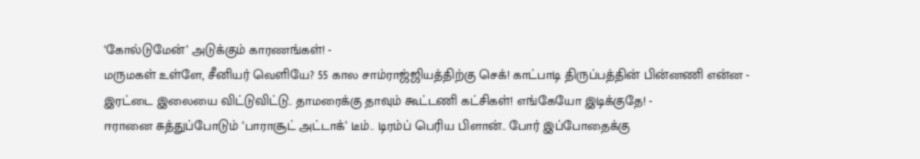‘கோல்டுமேன்’ அடுக்கும் காரணங்கள்! -
மருமகள் உள்ளே, சீனியர் வெளியே? 55 கால சாம்ராஜ்ஜியத்திற்கு செக்! காட்பாடி திருப்பத்தின் பின்னணி என்ன -
இரட்டை இலையை விட்டுவிட்டு.. தாமரைக்கு தாவும் கூட்டணி கட்சிகள்! எங்கேயோ இடிக்குதே! -
ஈரானை சுத்துப்போடும் ‘பாராசூட் அட்டாக்’ டீம்.. டிரம்ப் பெரிய பிளான்.. போர் இப்போதைக்கு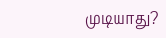முடியாது?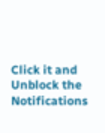Click it and Unblock the Notifications